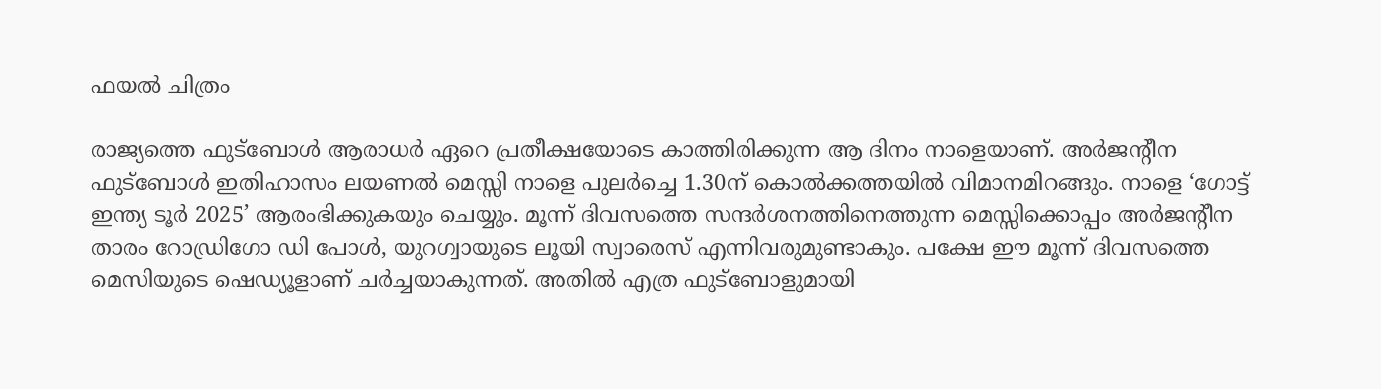ഫയല്‍ ചിത്രം

രാജ്യത്തെ ഫുട്ബോള്‍ ആരാധര്‍ ഏറെ പ്രതീക്ഷയോടെ കാത്തിരിക്കുന്ന ആ ദിനം നാളെയാണ്. അര്‍ജന്‍റീന ഫുട്ബോള്‍ ഇതിഹാസം ലയണല്‍ മെസ്സി നാളെ പുലര്‍ച്ചെ 1.30ന് കൊല്‍ക്കത്തയില്‍ വിമാനമിറങ്ങും. നാളെ ‘ഗോട്ട് ഇന്ത്യ ടൂര്‍ 2025’ ആരംഭിക്കുകയും ചെയ്യും. മൂന്ന് ദിവസത്തെ സന്ദര്‍ശനത്തിനെത്തുന്ന മെസ്സിക്കൊപ്പം അര്‍ജന്‍റീന താരം റോഡ്രിഗോ ഡി പോള്‍, യുറഗ്വായുടെ ലൂയി സ്വാരെസ് എന്നിവരുമുണ്ടാകും. പക്ഷേ ഈ മൂന്ന് ദിവസത്തെ മെസിയുടെ ഷെഡ്യൂളാണ് ചര്‍ച്ചയാകുന്നത്. അതില്‍ എത്ര ഫുട്ബോളുമായി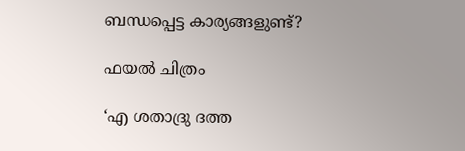ബന്ധപ്പെട്ട കാര്യങ്ങളുണ്ട്?

ഫയല്‍ ചിത്രം

‘എ ശതാദ്രു ദത്ത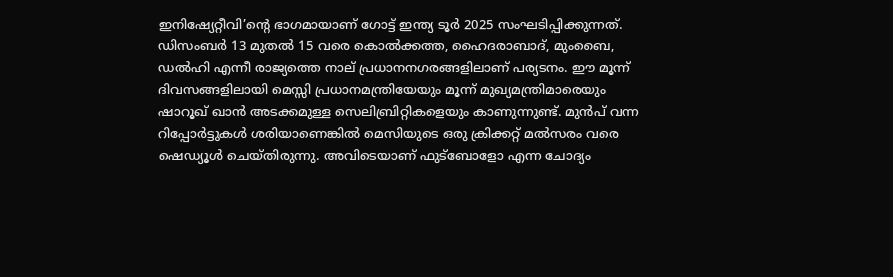ഇനിഷ്യേറ്റീവി’ന്‍റെ ഭാഗമായാണ് ഗോട്ട് ഇന്ത്യ ടൂര്‍ 2025 സംഘടിപ്പിക്കുന്നത്. ഡിസംബർ 13 മുതല്‍ 15 വരെ കൊൽക്കത്ത, ഹൈദരാബാദ്, മുംബൈ, ഡൽഹി എന്നീ രാജ്യത്തെ നാല് പ്രധാനനഗരങ്ങളിലാണ് പര്യടനം. ഈ മൂന്ന് ദിവസങ്ങളിലായി മെസ്സി പ്രധാനമന്ത്രിയേയും മൂന്ന് മുഖ്യമന്ത്രിമാരെയും ഷാറൂഖ് ഖാന്‍ അടക്കമുള്ള സെലിബ്രിറ്റികളെയും കാണുന്നുണ്ട്. മുന്‍പ് വന്ന റിപ്പോര്‍ട്ടുകള്‍ ശരിയാണെങ്കില്‍ മെസിയുടെ ഒരു ക്രിക്കറ്റ് മല്‍സരം വരെ ഷെഡ്യൂള്‍ ചെയ്തിരുന്നു. അവിടെയാണ് ഫുട്ബോളോ എന്ന ചോദ്യം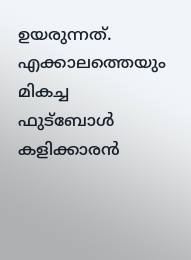ഉയരുന്നത്. എക്കാലത്തെയും മികച്ച ഫുട്ബോൾ കളിക്കാരന്‍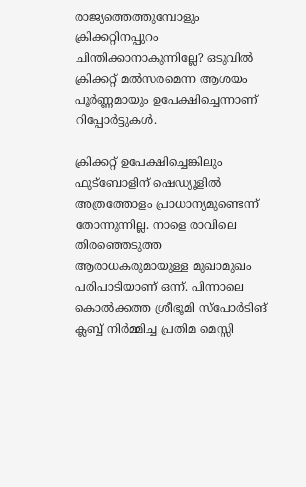രാജ്യത്തെത്തുമ്പോളും ക്രിക്കറ്റിനപ്പുറം ചിന്തിക്കാനാകുന്നില്ലേ? ഒടുവിൽ ക്രിക്കറ്റ് മല്‍സരമെന്ന ആശയം പൂർണ്ണമായും ഉപേക്ഷിച്ചെന്നാണ് റിപ്പോര്‍ട്ടുകള്‍.

ക്രിക്കറ്റ് ഉപേക്ഷിച്ചെങ്കിലും ഫുട്ബോളിന് ഷെഡ്യൂളില്‍ അത്രത്തോളം പ്രാധാന്യമുണ്ടെന്ന് തോന്നുന്നില്ല. നാളെ രാവിലെ തിരഞ്ഞെടുത്ത ആരാധകരുമായുള്ള മുഖാമുഖം പരിപാടിയാണ് ഒന്ന്. പിന്നാലെ കൊല്‍ക്കത്ത ശ്രീഭൂമി സ്പോര്‍ടിങ് ക്ലബ്ബ് നിര്‍മ്മിച്ച പ്രതിമ മെസ്സി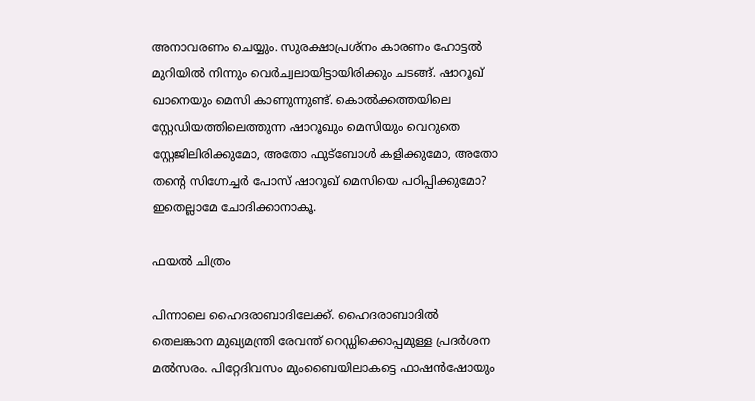അനാവരണം ചെയ്യും. സുരക്ഷാപ്രശ്നം കാരണം ഹോട്ടല്‍ മുറിയില്‍ നിന്നും വെര്‍ച്വലായിട്ടായിരിക്കും ചടങ്ങ്. ഷാറൂഖ് ഖാനെയും മെസി കാണുന്നുണ്ട്. കൊല്‍ക്കത്തയിലെ സ്റ്റേഡിയത്തിലെത്തുന്ന ഷാറൂഖും മെസിയും വെറുതെ സ്റ്റേജിലിരിക്കുമോ, അതോ ഫുട്ബോള്‍ കളിക്കുമോ, അതോ തന്റെ സിഗ്നേച്ചര്‍ പോസ് ഷാറൂഖ് മെസിയെ പഠിപ്പിക്കുമോ? ഇതെല്ലാമേ ചോദിക്കാനാകൂ.

ഫയല്‍ ചിത്രം

പിന്നാലെ ഹൈദരാബാദിലേക്ക്. ഹൈദരാബാദില്‍ തെലങ്കാന മുഖ്യമന്ത്രി രേവന്ത് റെഡ്ഡിക്കൊപ്പമുള്ള പ്രദര്‍ശന മല്‍സരം. പിറ്റേദിവസം മുംബൈയിലാകട്ടെ ഫാഷന്‍ഷോയും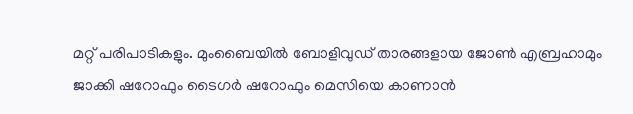മറ്റ് പരിപാടികളും. മുംബൈയില്‍ ബോളിവുഡ് താരങ്ങളായ ജോണ്‍ എബ്രഹാമും ജാക്കി ഷറോഫും ടൈഗര്‍ ഷറോഫും മെസിയെ കാണാന്‍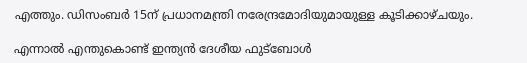എത്തും. ഡിസംബര്‍ 15ന് പ്രധാനമന്ത്രി നരേന്ദ്രമോദിയുമായുള്ള കൂടിക്കാഴ്ചയും.

എന്നാല്‍ എന്തുകൊണ്ട് ഇന്ത്യൻ ദേശീയ ഫുട്ബോൾ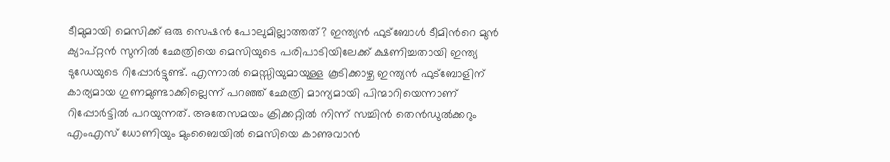ടീമുമായി മെസിക്ക് ഒരു സെഷന്‍ പോലുമില്ലാത്തത്? ഇന്ത്യന്‍ ഫുട്ബോള്‍ ടീമിന്‍റെ മുന്‍ ക്യാപ്റ്റന്‍ സുനിൽ ഛേത്രിയെ മെസിയുടെ പരിപാടിയിലേക്ക് ക്ഷണിച്ചതായി ഇന്ത്യ ടുഡേയുടെ റിപ്പോര്‍ട്ടുണ്ട്. എന്നാല്‍ മെസ്സിയുമായുള്ള കൂടിക്കാഴ്ച ഇന്ത്യൻ ഫുട്ബോളിന് കാര്യമായ ഗുണമുണ്ടാക്കില്ലെന്ന് പറഞ്ഞ് ഛേത്രി മാന്യമായി പിന്മാറിയെന്നാണ് റിപ്പോര്‍ട്ടില്‍ പറയുന്നത്. അതേസമയം ക്രിക്കറ്റില്‍ നിന്ന് സച്ചിന്‍ തെന്‍ഡുല്‍ക്കറും എംഎസ് ധോണിയും മുംബൈയില്‍ മെസിയെ കാണുവാന്‍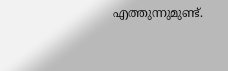എത്തുന്നുമുണ്ട്.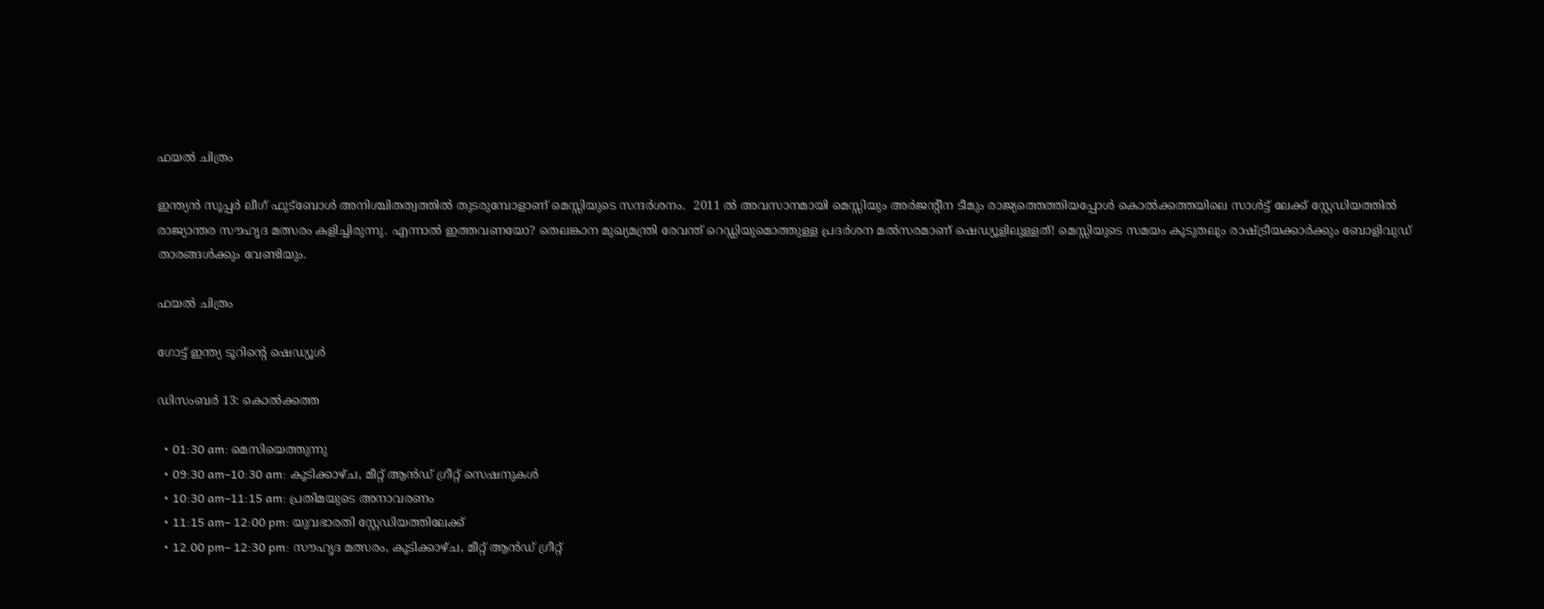ഫയല്‍ ചിത്രം

ഇന്ത്യന്‍ സൂപ്പര്‍ ലീഗ് ഫുട്ബോള്‍ അനിശ്ചിതത്വത്തില്‍ തുടരുമ്പോളാണ് മെസ്സിയുടെ സന്ദര്‍ശനം.  2011 ൽ അവസാനമായി മെസ്സിയും അര്‍ജന്‍റീന ടീമും രാജ്യത്തെത്തിയപ്പോള്‍ കൊല്‍ക്കത്തയിലെ സാൾട്ട് ലേക്ക് സ്റ്റേഡിയത്തിൽ രാജ്യാന്തര സൗഹൃദ മത്സരം കളിച്ചിരുന്നു. എന്നാല്‍ ഇത്തവണയോ? തെലങ്കാന മുഖ്യമന്ത്രി രേവന്ത് റെഡ്ഡിയുമൊത്തുള്ള പ്രദര്‍ശന മല്‍സരമാണ് ഷെഡ്യൂളിലുള്ളത്! മെസ്സിയുടെ സമയം കൂടുതലും രാഷ്ട്രീയക്കാർക്കും ബോളിവുഡ് താരങ്ങൾക്കും വേണ്ടിയും.

ഫയല്‍ ചിത്രം

ഗോട്ട് ഇന്ത്യ ടൂറിന്‍റെ ഷെഡ്യൂൾ

ഡിസംബർ 13: കൊൽക്കത്ത

  • 01:30 am: മെസിയെത്തുന്നു
  • 09:30 am–10:30 am: കൂടിക്കാഴ്ച, മീറ്റ് ആൻഡ് ഗ്രീറ്റ് സെഷനുകൾ
  • 10:30 am–11:15 am: പ്രതിമയുടെ അനാവരണം
  • 11:15 am– 12:00 pm: യുവഭാരതി സ്റ്റേഡിയത്തിലേക്ക്
  • 12.00 pm– 12:30 pm: സൗഹൃദ മത്സരം, കൂടിക്കാഴ്ച, മീറ്റ് ആൻഡ് ഗ്രീറ്റ്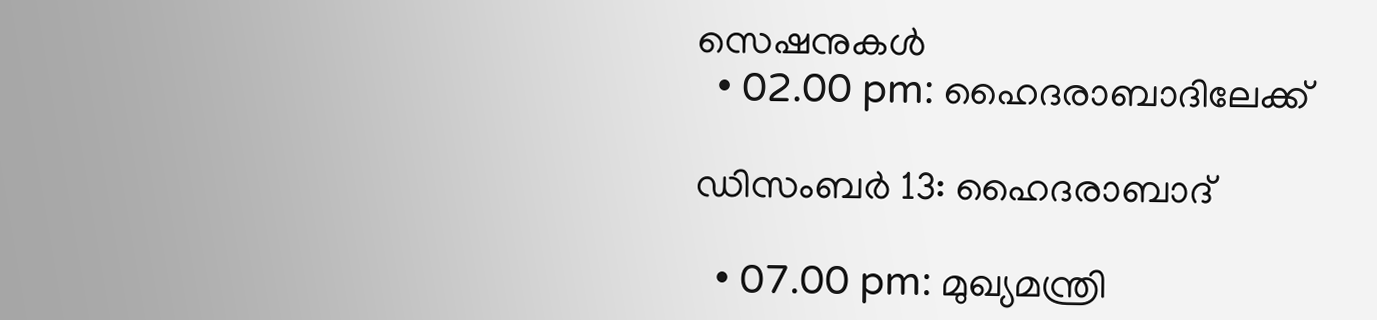സെഷനുകൾ
  • 02.00 pm: ഹൈദരാബാദിലേക്ക്

ഡിസംബർ 13: ഹൈദരാബാദ്

  • 07.00 pm: മുഖ്യമന്ത്രി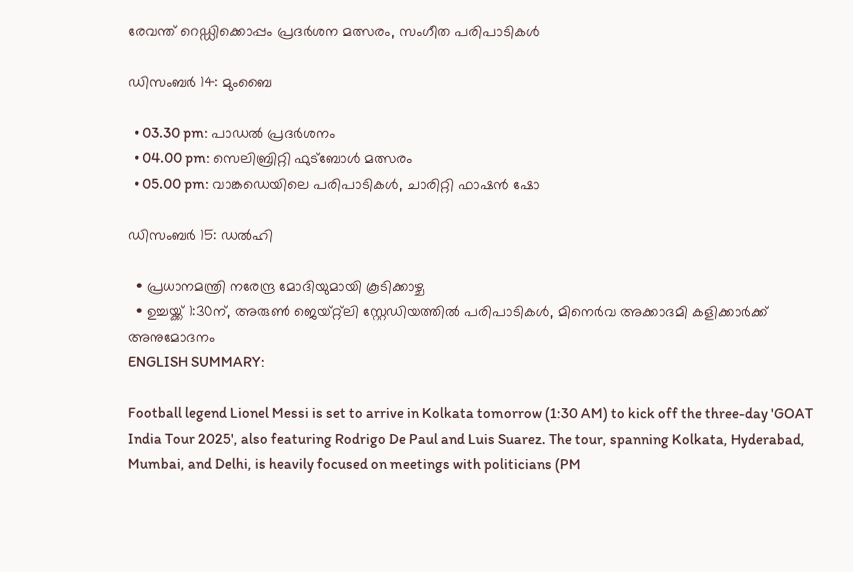രേവന്ത് റെഡ്ഡിക്കൊപ്പം പ്രദർശന മത്സരം, സംഗീത പരിപാടികള്‍

ഡിസംബർ 14: മുംബൈ

  • 03.30 pm: പാഡൽ പ്രദർശനം
  • 04.00 pm: സെലിബ്രിറ്റി ഫുട്ബോൾ മത്സരം
  • 05.00 pm: വാങ്കഡെയിലെ പരിപാടികള്‍, ചാരിറ്റി ഫാഷൻ ഷോ

ഡിസംബർ 15: ഡൽഹി

  • പ്രധാനമന്ത്രി നരേന്ദ്ര മോദിയുമായി കൂടിക്കാഴ്ച
  • ഉച്ചയ്ക്ക് 1:30ന്, അരുൺ ജെയ്റ്റ്ലി സ്റ്റേഡിയത്തിൽ പരിപാടികള്‍, മിനെർവ അക്കാദമി കളിക്കാര്‍ക്ക് അനുമോദനം
ENGLISH SUMMARY:

Football legend Lionel Messi is set to arrive in Kolkata tomorrow (1:30 AM) to kick off the three-day 'GOAT India Tour 2025', also featuring Rodrigo De Paul and Luis Suarez. The tour, spanning Kolkata, Hyderabad, Mumbai, and Delhi, is heavily focused on meetings with politicians (PM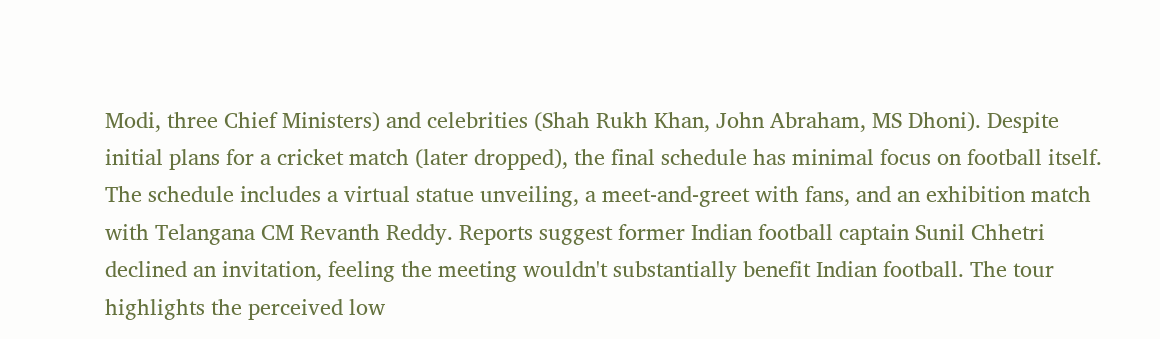Modi, three Chief Ministers) and celebrities (Shah Rukh Khan, John Abraham, MS Dhoni). Despite initial plans for a cricket match (later dropped), the final schedule has minimal focus on football itself. The schedule includes a virtual statue unveiling, a meet-and-greet with fans, and an exhibition match with Telangana CM Revanth Reddy. Reports suggest former Indian football captain Sunil Chhetri declined an invitation, feeling the meeting wouldn't substantially benefit Indian football. The tour highlights the perceived low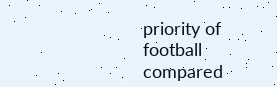priority of football compared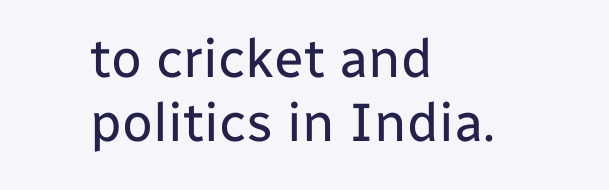to cricket and politics in India.